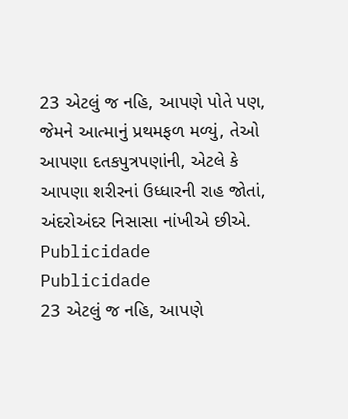23 એટલું જ નહિ, આપણે પોતે પણ, જેમને આત્માનું પ્રથમફળ મળ્યું, તેઓ આપણા દતકપુત્રપણાંની, એટલે કે આપણા શરીરનાં ઉધ્ધારની રાહ જોતાં, અંદરોઅંદર નિસાસા નાંખીએ છીએ.
Publicidade
Publicidade
23 એટલું જ નહિ, આપણે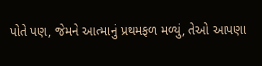પોતે પણ, જેમને આત્માનું પ્રથમફળ મળ્યું, તેઓ આપણા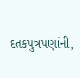દતકપુત્રપણાંની,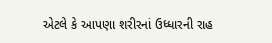એટલે કે આપણા શરીરનાં ઉધ્ધારની રાહ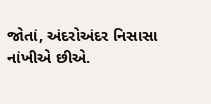જોતાં, અંદરોઅંદર નિસાસા નાંખીએ છીએ.